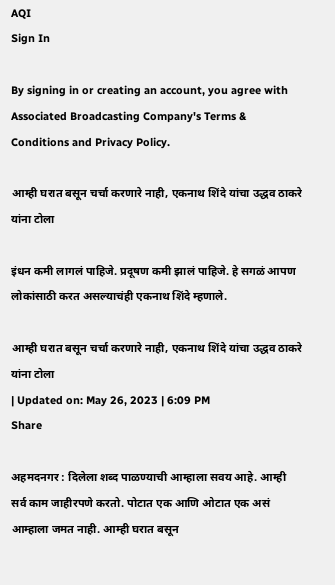AQI
Sign In

By signing in or creating an account, you agree with Associated Broadcasting Company's Terms & Conditions and Privacy Policy.

आम्ही घरात बसून चर्चा करणारे नाही, एकनाथ शिंदे यांचा उद्धव ठाकरे यांना टोला

इंधन कमी लागलं पाहिजे. प्रदूषण कमी झालं पाहिजे. हे सगळं आपण लोकांसाठी करत असल्याचंही एकनाथ शिंदे म्हणाले.

आम्ही घरात बसून चर्चा करणारे नाही, एकनाथ शिंदे यांचा उद्धव ठाकरे यांना टोला
| Updated on: May 26, 2023 | 6:09 PM
Share

अहमदनगर : दिलेला शब्द पाळण्याची आम्हाला सवय आहे. आम्ही सर्व काम जाहीरपणे करतो. पोटात एक आणि ओटात एक असं आम्हाला जमत नाही. आम्ही घरात बसून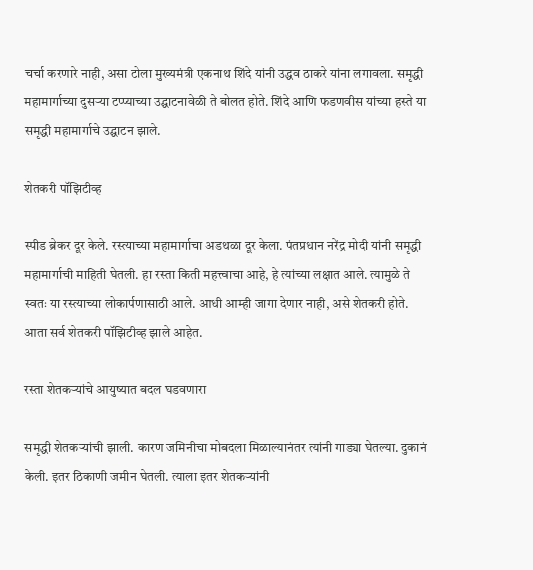चर्चा करणारे नाही, असा टोला मुख्यमंत्री एकनाथ शिंदे यांनी उद्धव ठाकरे यांना लगावला. समृद्धी महामार्गाच्या दुसऱ्या टप्प्याच्या उद्घाटनावेळी ते बोलत होते. शिंदे आणि फडणवीस यांच्या हस्ते या समृद्धी महामार्गाचे उद्घाटन झाले.

शेतकरी पॉझिटीव्ह

स्पीड ब्रेकर दूर केले. रस्त्याच्या महामार्गाचा अडथळा दूर केला. पंतप्रधान नरेंद्र मोदी यांनी समृद्धी महामार्गाची माहिती घेतली. हा रस्ता किती महत्त्वाचा आहे, हे त्यांच्या लक्षात आले. त्यामुळे ते स्वतः या रस्त्याच्या लोकार्पणासाठी आले. आधी आम्ही जागा देणार नाही, असे शेतकरी होते. आता सर्व शेतकरी पॉझिटीव्ह झाले आहेत.

रस्ता शेतकऱ्यांचे आयुष्यात बदल घडवणारा

समृद्धी शेतकऱ्यांची झाली. कारण जमिनीचा मोबदला मिळाल्यानंतर त्यांनी गाड्या घेतल्या. दुकानं केली. इतर ठिकाणी जमीन घेतली. त्याला इतर शेतकऱ्यांनी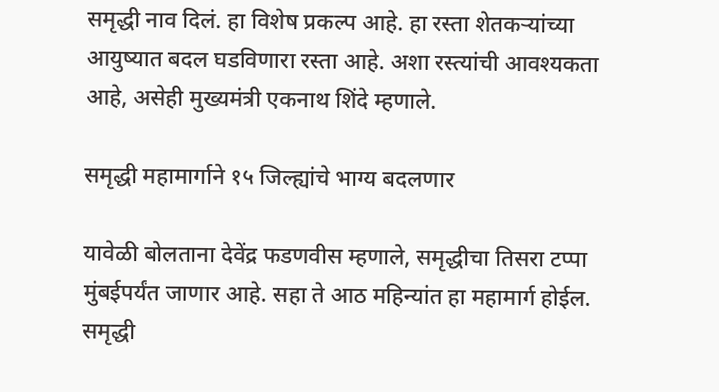समृद्धी नाव दिलं. हा विशेष प्रकल्प आहे. हा रस्ता शेतकऱ्यांच्या आयुष्यात बदल घडविणारा रस्ता आहे. अशा रस्त्यांची आवश्यकता आहे, असेही मुख्यमंत्री एकनाथ शिंदे म्हणाले.

समृद्धी महामार्गाने १५ जिल्ह्यांचे भाग्य बदलणार

यावेळी बोलताना देवेंद्र फडणवीस म्हणाले, समृद्धीचा तिसरा टप्पा मुंबईपर्यंत जाणार आहे. सहा ते आठ महिन्यांत हा महामार्ग होईल. समृद्धी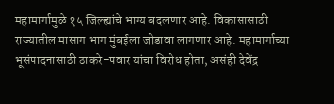महामार्गामुळे १५ जिल्ह्यांचे भाग्य बदलणार आहे. विकासासाठी राज्यातील मासाग भाग मुंबईला जोडावा लागणार आहे. महामार्गाच्या भूसंपादनासाठी ठाकरे-पवार यांचा विरोध होता, असंही देवेंद्र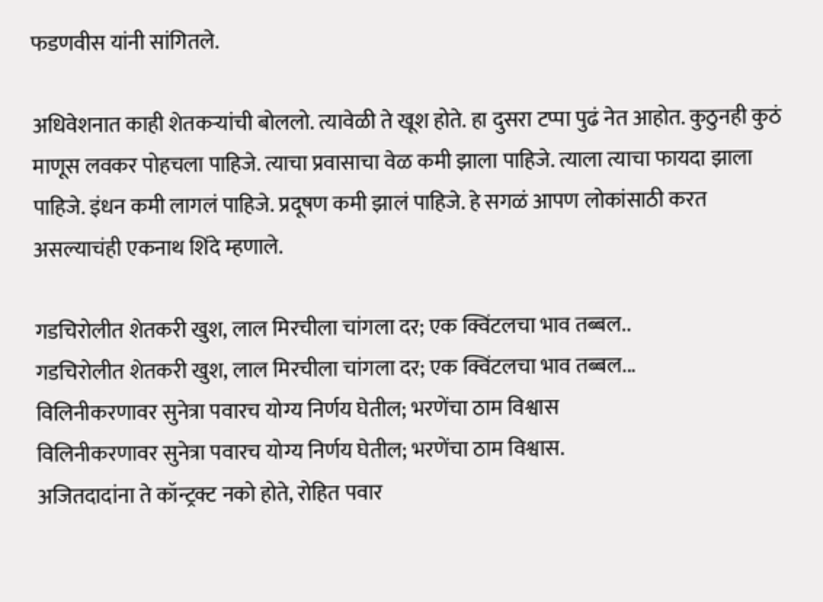फडणवीस यांनी सांगितले.

अधिवेशनात काही शेतकऱ्यांची बोललो. त्यावेळी ते खूश होते. हा दुसरा टप्पा पुढं नेत आहोत. कुठुनही कुठं माणूस लवकर पोहचला पाहिजे. त्याचा प्रवासाचा वेळ कमी झाला पाहिजे. त्याला त्याचा फायदा झाला पाहिजे. इंधन कमी लागलं पाहिजे. प्रदूषण कमी झालं पाहिजे. हे सगळं आपण लोकांसाठी करत असल्याचंही एकनाथ शिंदे म्हणाले.

गडचिरोलीत शेतकरी खुश, लाल मिरचीला चांगला दर; एक क्विंटलचा भाव तब्बल..
गडचिरोलीत शेतकरी खुश, लाल मिरचीला चांगला दर; एक क्विंटलचा भाव तब्बल...
विलिनीकरणावर सुनेत्रा पवारच योग्य निर्णय घेतील; भरणेंचा ठाम विश्वास
विलिनीकरणावर सुनेत्रा पवारच योग्य निर्णय घेतील; भरणेंचा ठाम विश्वास.
अजितदादांना ते कॉन्ट्रक्ट नको होते, रोहित पवार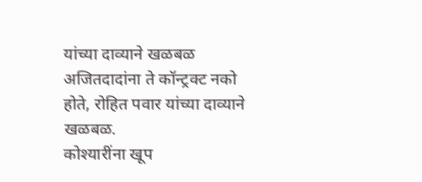यांच्या दाव्याने खळबळ
अजितदादांना ते कॉन्ट्रक्ट नको होते, रोहित पवार यांच्या दाव्याने खळबळ.
कोश्यारींना खूप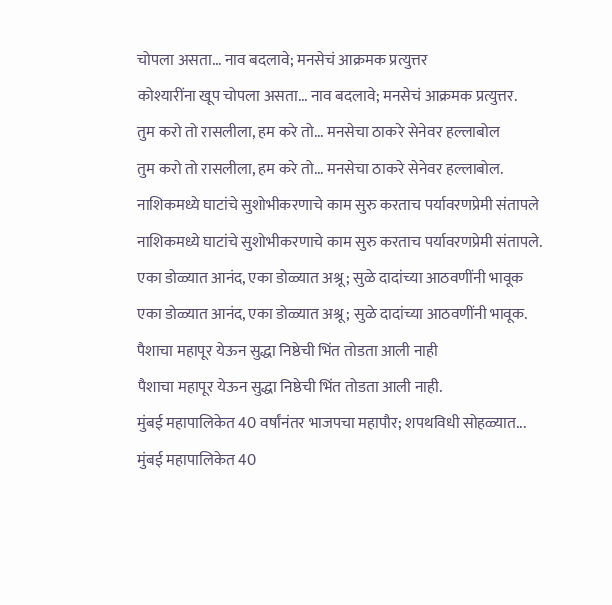चोपला असता... नाव बदलावे; मनसेचं आक्रमक प्रत्युत्तर
कोश्यारींना खूप चोपला असता... नाव बदलावे; मनसेचं आक्रमक प्रत्युत्तर.
तुम करो तो रासलीला, हम करे तो... मनसेचा ठाकरे सेनेवर हल्लाबोल
तुम करो तो रासलीला, हम करे तो... मनसेचा ठाकरे सेनेवर हल्लाबोल.
नाशिकमध्ये घाटांचे सुशोभीकरणाचे काम सुरु करताच पर्यावरणप्रेमी संतापले
नाशिकमध्ये घाटांचे सुशोभीकरणाचे काम सुरु करताच पर्यावरणप्रेमी संतापले.
एका डोळ्यात आनंद, एका डोळ्यात अश्रू; सुळे दादांच्या आठवणींनी भावूक
एका डोळ्यात आनंद, एका डोळ्यात अश्रू; सुळे दादांच्या आठवणींनी भावूक.
पैशाचा महापूर येऊन सुद्धा निष्ठेची भिंत तोडता आली नाही
पैशाचा महापूर येऊन सुद्धा निष्ठेची भिंत तोडता आली नाही.
मुंबई महापालिकेत 40 वर्षांनंतर भाजपचा महापौर; शपथविधी सोहळ्यात...
मुंबई महापालिकेत 40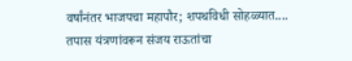वर्षांनंतर भाजपचा महापौर; शपथविधी सोहळ्यात....
तपास यंत्रणांवरून संजय राऊतांचा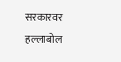सरकारवर हल्लाबोल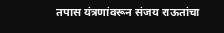तपास यंत्रणांवरून संजय राऊतांचा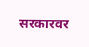सरकारवर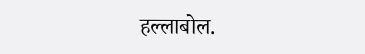हल्लाबोल.